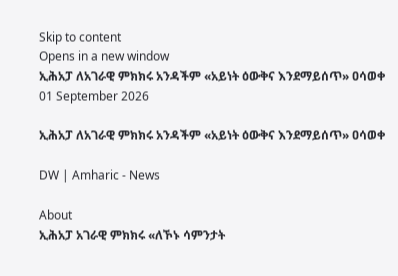Skip to content
Opens in a new window
ኢሕአፓ ለአገራዊ ምክክሩ አንዳችም «አይነት ዕውቅና እንደማይሰጥ» ዐሳወቀ
01 September 2026

ኢሕአፓ ለአገራዊ ምክክሩ አንዳችም «አይነት ዕውቅና እንደማይሰጥ» ዐሳወቀ

DW | Amharic - News

About
ኢሕአፓ አገራዊ ምክክሩ «ለኾኑ ሳምንታት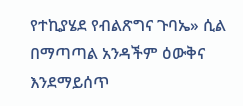የተኪያሄደ የብልጽግና ጉባኤ» ሲል በማጣጣል አንዳችም ዕውቅና እንደማይሰጥ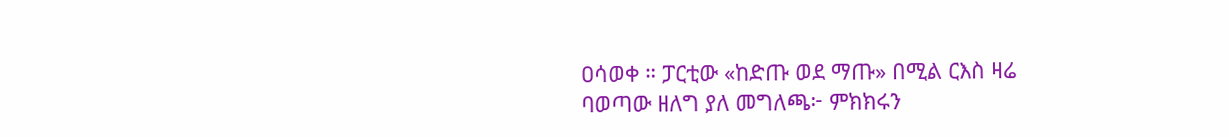ዐሳወቀ ። ፓርቲው «ከድጡ ወደ ማጡ» በሚል ርእስ ዛሬ ባወጣው ዘለግ ያለ መግለጫ፦ ምክክሩን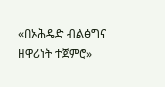«በኦሕዴድ ብልፅግና ዘዋሪነት ተጀምሮ»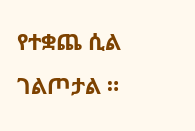የተቋጨ ሲል ገልጦታል ።